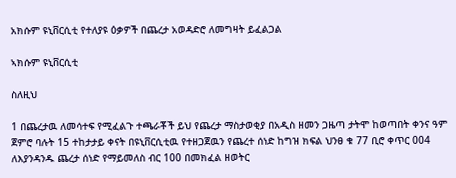አክሱም ዩኒቨርሲቲ የተለያዩ ዕቃዎች በጨረታ አወዳድሮ ለመግዛት ይፈልጋል

ኣክሱም ዩኒቨርሲቲ

ስለዚህ

1 በጨረታዉ ለመሳተፍ የሚፈልጉ ተጫራቾች ይህ የጨረታ ማስታወቂያ በአዲስ ዘመን ጋዜጣ ታትሞ ከወጣበት ቀንና ዓም ጀምሮ ባሉት 15 ተከታታይ ቀናት በዩኒቨርሲቲዉ የተዘጋጀዉን የጨረተ ሰነድ ከግዝ ክፍል ህንፀ ቁ 77 ቢሮ ቀጥር 004 ለእያንዳንዱ ጨረታ ሰነድ የማይመለስ ብር 100 በመክፈል ዘወትር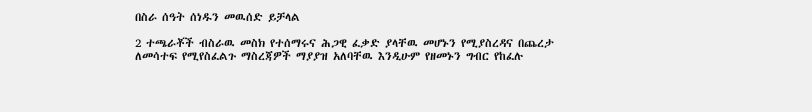በስራ ሰዓት ሰነዱን መዉሰድ ይቻላል

2 ተጫራቾች ብስራዉ መስክ የተሰማሩና ሕጋዊ ፈቃድ ያላቸዉ መሆኑን የሚያስረዳና በጨረታ ለመሳተፍ የሚየስፈልጉ ማስረጃዎች ማያያዝ አለባቸዉ እንዲሁም የዘመኑን ግብር የከፈሉ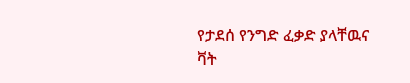የታደሰ የንግድ ፈቃድ ያላቸዉና ቫት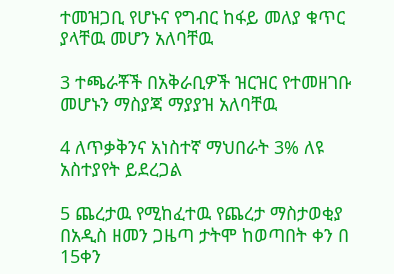ተመዝጋቢ የሆኑና የግብር ከፋይ መለያ ቁጥር ያላቸዉ መሆን አለባቸዉ

3 ተጫራቾች በአቅራቢዎች ዝርዝር የተመዘገቡ መሆኑን ማስያጃ ማያያዝ አለባቸዉ

4 ለጥቃቅንና አነስተኛ ማህበራት 3% ለዩ አስተያየት ይደረጋል

5 ጨረታዉ የሚከፈተዉ የጨረታ ማስታወቂያ በአዲስ ዘመን ጋዜጣ ታትሞ ከወጣበት ቀን በ 15ቀን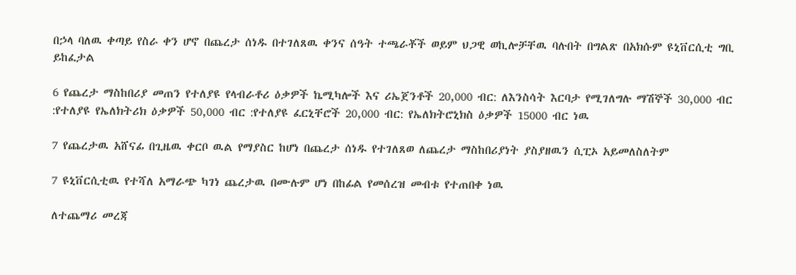በኃላ ባለዉ ቀጣይ የስራ ቀን ሆኖ በጨረታ ሰነዱ በተገለጸዉ ቀንና ሰዓት ተጫራቾች ወይም ህጋዊ ወኪሎቻቸዉ ባሉበት በግልጽ በአክሱም ዩኒቨርሲቲ ግቢ ይከፈታል

6 የጨረታ ማስከበሪያ መጠን የተለያዩ የላብራቶሪ ዕቃዎች ኬሚካሎች እና ሪኤጀንቶች 20,000 ብር: ለእንስሳት እርባታ የሚገለግሉ ማሽኞች 30,000 ብር :የተለያዩ የኤለክትሪክ ዕቃዎች 50,000 ብር :የተለያዩ ፈርኒቸሮች 20,000 ብር: የኤለክትሮኒክስ ዕቃዎች 15000 ብር ነዉ

7 የጨረታዉ አሸናፊ በጊዜዉ ቀርቦ ዉል የማያስር ከሆነ በጨረታ ሰነዱ የተገለጸወ ለጨረታ ማስከበሪያነት ያስያዘዉን ሲፒኦ አይመለስለትም

7 ዩኒቨርሲቲዉ የተሻለ አማራጭ ካገነ ጨረታዉ በሙሉም ሆነ በከፊል የመሰረዝ መብቱ የተጠበቀ ነዉ

ለተጨማሪ መረጃ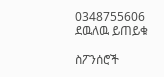0348755606 ደዉለዉ ይጠይቁ

ስፖንሰሮች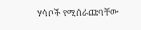ሃሳቦች የሚሰራጩባቸው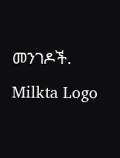መንገዶች.
Milkta Logo